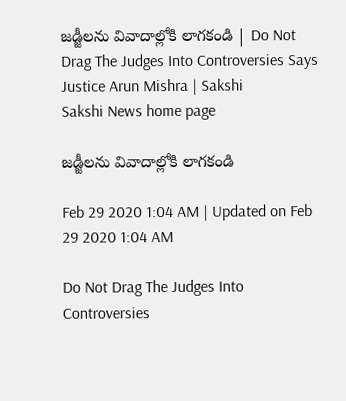జడ్జీలను వివాదాల్లోకి లాగకండి | Do Not Drag The Judges Into Controversies Says Justice Arun Mishra | Sakshi
Sakshi News home page

జడ్జీలను వివాదాల్లోకి లాగకండి

Feb 29 2020 1:04 AM | Updated on Feb 29 2020 1:04 AM

Do Not Drag The Judges Into Controversies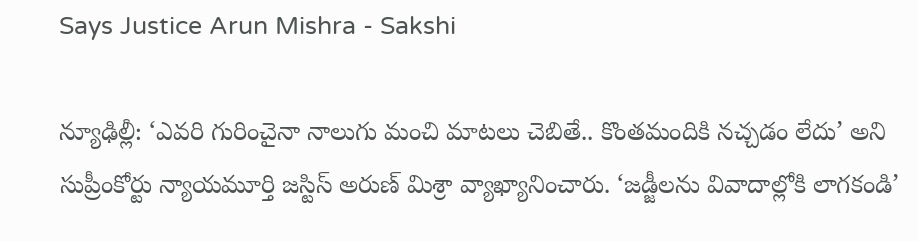Says Justice Arun Mishra - Sakshi

న్యూఢిల్లీ: ‘ఎవరి గురించైనా నాలుగు మంచి మాటలు చెబితే.. కొంతమందికి నచ్చడం లేదు’ అని సుప్రీంకోర్టు న్యాయమూర్తి జస్టిస్‌ అరుణ్‌ మిశ్రా వ్యాఖ్యానించారు. ‘జడ్జీలను వివాదాల్లోకి లాగకండి’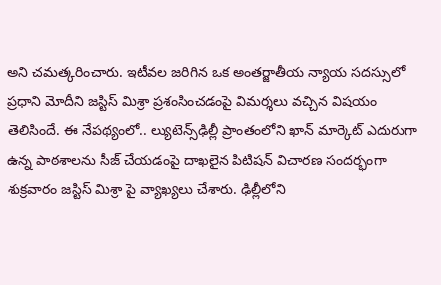అని చమత్కరించారు. ఇటీవల జరిగిన ఒక అంతర్జాతీయ న్యాయ సదస్సులో ప్రధాని మోదీని జస్టిస్‌ మిశ్రా ప్రశంసించడంపై విమర్శలు వచ్చిన విషయం తెలిసిందే. ఈ నేపథ్యంలో.. ల్యుటెన్స్‌ఢిల్లీ ప్రాంతంలోని ఖాన్‌ మార్కెట్‌ ఎదురుగా ఉన్న పాఠశాలను సీజ్‌ చేయడంపై దాఖలైన పిటిషన్‌ విచారణ సందర్భంగా శుక్రవారం జస్టిస్‌ మిశ్రా పై వ్యాఖ్యలు చేశారు. ఢిల్లీలోని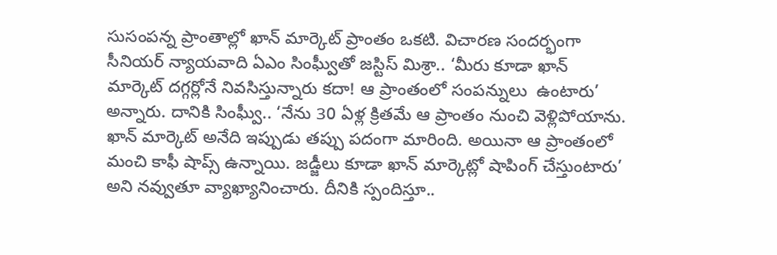సుసంపన్న ప్రాంతాల్లో ఖాన్‌ మార్కెట్‌ ప్రాంతం ఒకటి. విచారణ సందర్భంగా  సీనియర్‌ న్యాయవాది ఏఎం సింఘ్వీతో జస్టిస్‌ మిశ్రా.. ‘మీరు కూడా ఖాన్‌ మార్కెట్‌ దగ్గర్లోనే నివసిస్తున్నారు కదా! ఆ ప్రాంతంలో సంపన్నులు  ఉంటారు’ అన్నారు. దానికి సింఘ్వీ.. ‘నేను 30 ఏళ్ల క్రితమే ఆ ప్రాంతం నుంచి వెళ్లిపోయాను. ఖాన్‌ మార్కెట్‌ అనేది ఇప్పుడు తప్పు పదంగా మారింది. అయినా ఆ ప్రాంతంలో మంచి కాఫీ షాప్స్‌ ఉన్నాయి. జడ్జీలు కూడా ఖాన్‌ మార్కెట్లో షాపింగ్‌ చేస్తుంటారు’ అని నవ్వుతూ వ్యాఖ్యానించారు. దీనికి స్పందిస్తూ..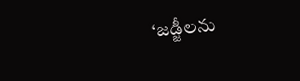‘జడ్జీలను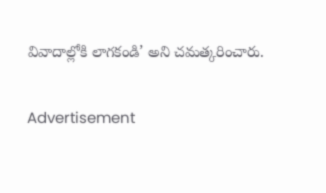వివాదాల్లోకి లాగకండి’ అని చమత్కరించారు.

Advertisement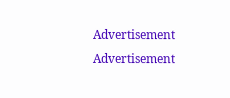Advertisement
Advertisement